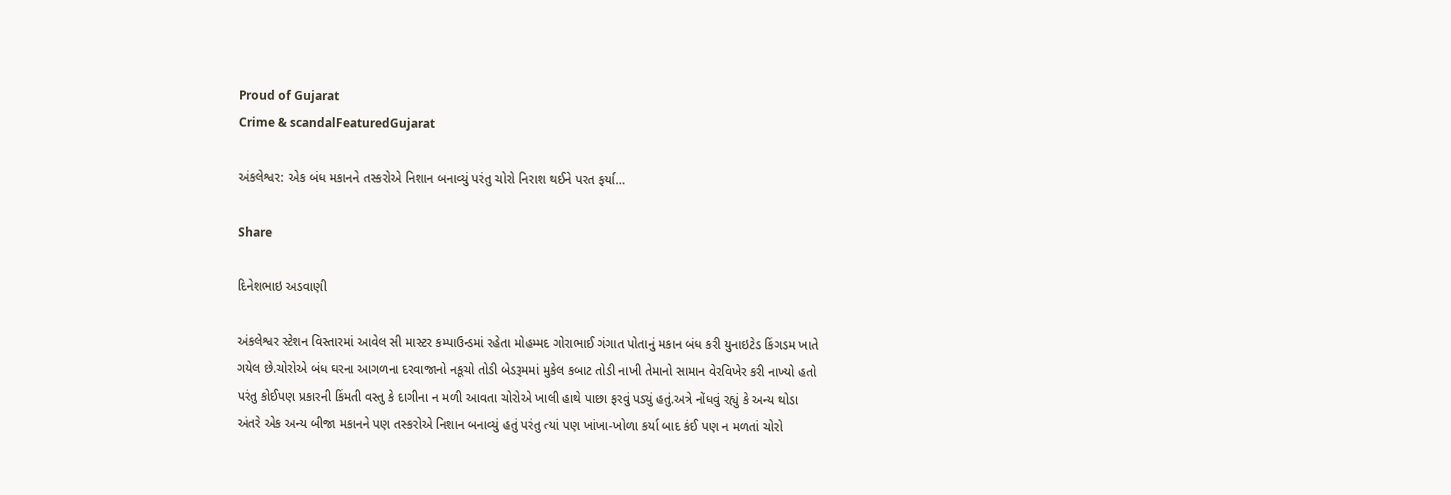Proud of Gujarat
Crime & scandalFeaturedGujarat

અંકલેશ્વર: એક બંધ મકાનને તસ્કરોએ નિશાન બનાવ્યું પરંતુ ચોરો નિરાશ થઈને પરત ફર્યા…

Share

દિનેશભાઇ અડવાણી

અંકલેશ્વર સ્ટેશન વિસ્તારમાં આવેલ સી માસ્ટર કમ્પાઉન્ડમાં રહેતા મોહમ્મદ ગોરાભાઈ ગંગાત પોતાનું મકાન બંધ કરી યુનાઇટેડ કિંગડમ ખાતે ગયેલ છે.ચોરોએ બંધ ઘરના આગળના દરવાજાનો નકૂચો તોડી બેડરૂમમાં મુકેલ કબાટ તોડી નાખી તેમાનો સામાન વેરવિખેર કરી નાખ્યો હતો પરંતુ કોઈપણ પ્રકારની કિંમતી વસ્તુ કે દાગીના ન મળી આવતા ચોરોએ ખાલી હાથે પાછા ફરવું પડ્યું હતું.અત્રે નોંધવું રહ્યું કે અન્ય થોડા અંતરે એક અન્ય બીજા મકાનને પણ તસ્કરોએ નિશાન બનાવ્યું હતું પરંતુ ત્યાં પણ ખાંખા-ખોળા કર્યા બાદ કંઈ પણ ન મળતાં ચોરો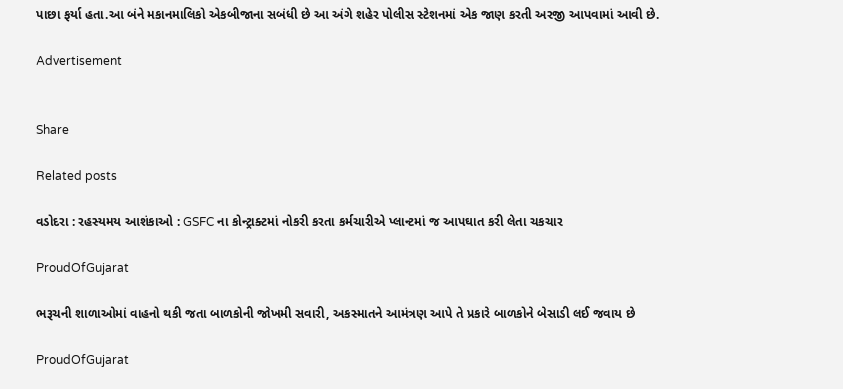પાછા ફર્યા હતા.આ બંને મકાનમાલિકો એકબીજાના સબંધી છે આ અંગે શહેર પોલીસ સ્ટેશનમાં એક જાણ કરતી અરજી આપવામાં આવી છે.

Advertisement


Share

Related posts

વડોદરા : રહસ્યમય આશંકાઓ : GSFC ના કોન્ટ્રાક્ટમાં નોકરી કરતા કર્મચારીએ પ્લાન્ટમાં જ આપઘાત કરી લેતા ચકચાર

ProudOfGujarat

ભરૂચની શાળાઓમાં વાહનો થકી જતા બાળકોની જોખમી સવારી, અકસ્માતને આમંત્રણ આપે તે પ્રકારે બાળકોને બેસાડી લઈ જવાય છે

ProudOfGujarat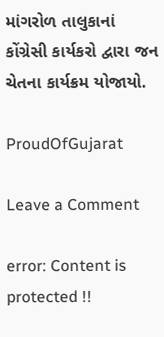માંગરોળ તાલુકાનાં કોંગ્રેસી કાર્યકરો દ્વારા જન ચેતના કાર્યક્રમ યોજાયો.

ProudOfGujarat

Leave a Comment

error: Content is protected !!